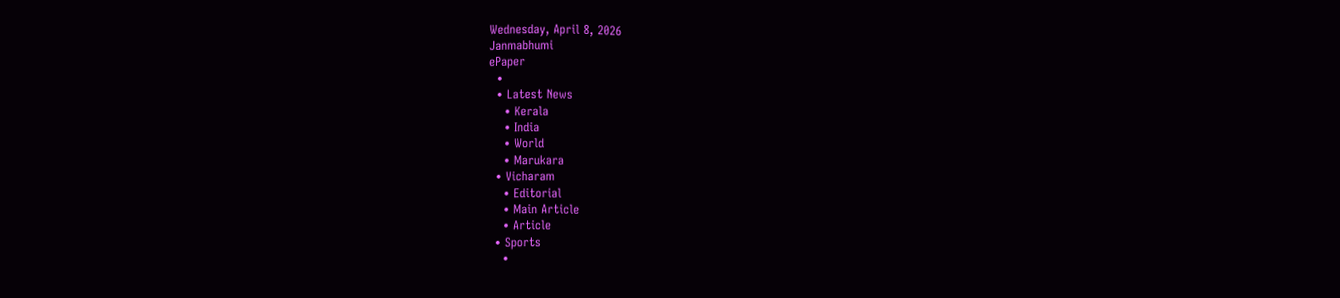Wednesday, April 8, 2026
Janmabhumi
ePaper
  •
  • Latest News
    • Kerala
    • India
    • World
    • Marukara
  • Vicharam
    • Editorial
    • Main Article
    • Article
  • Sports
    •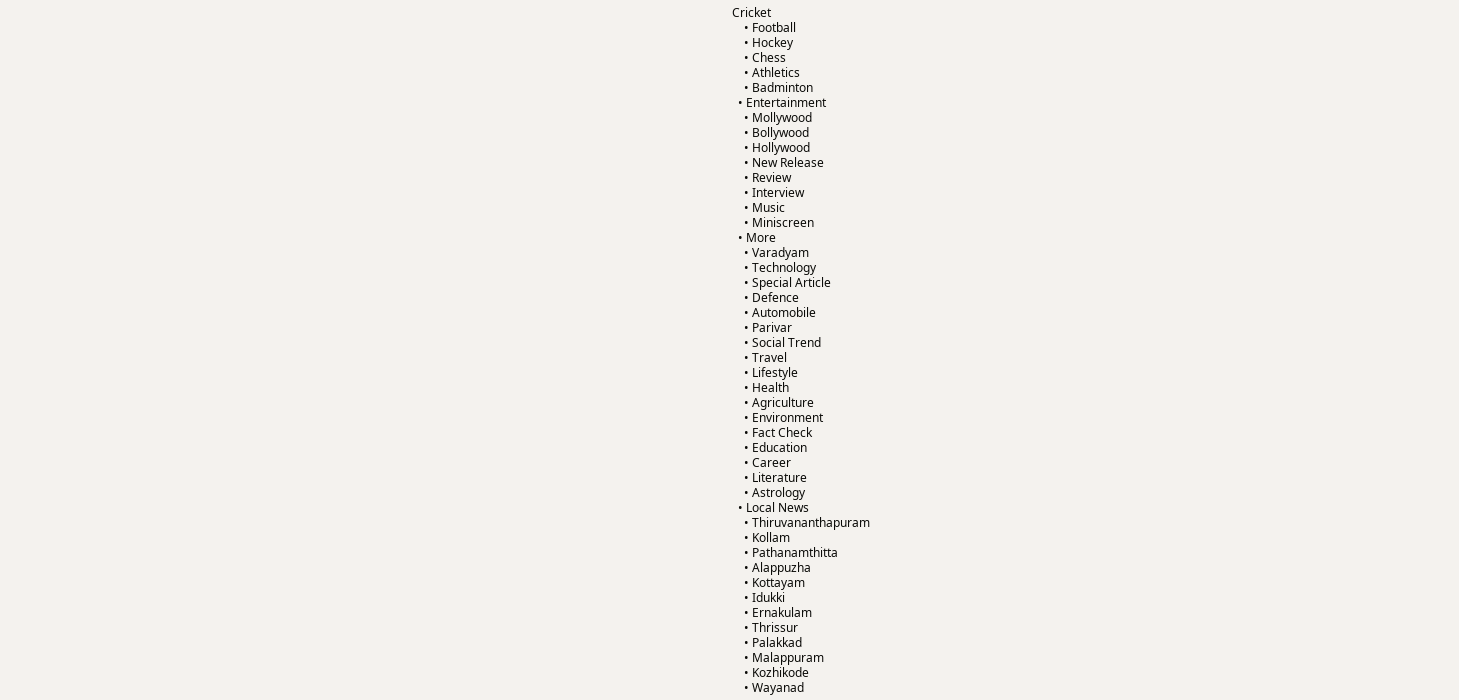Cricket
    • Football
    • Hockey
    • Chess
    • Athletics
    • Badminton
  • Entertainment
    • Mollywood
    • Bollywood
    • Hollywood
    • New Release
    • Review
    • Interview
    • Music
    • Miniscreen
  • More
    • Varadyam
    • Technology
    • Special Article
    • Defence
    • Automobile
    • Parivar
    • Social Trend
    • Travel
    • Lifestyle
    • Health
    • Agriculture
    • Environment
    • Fact Check
    • Education
    • Career
    • Literature
    • Astrology
  • Local News
    • Thiruvananthapuram
    • Kollam
    • Pathanamthitta
    • Alappuzha
    • Kottayam
    • Idukki
    • Ernakulam
    • Thrissur
    • Palakkad
    • Malappuram
    • Kozhikode
    • Wayanad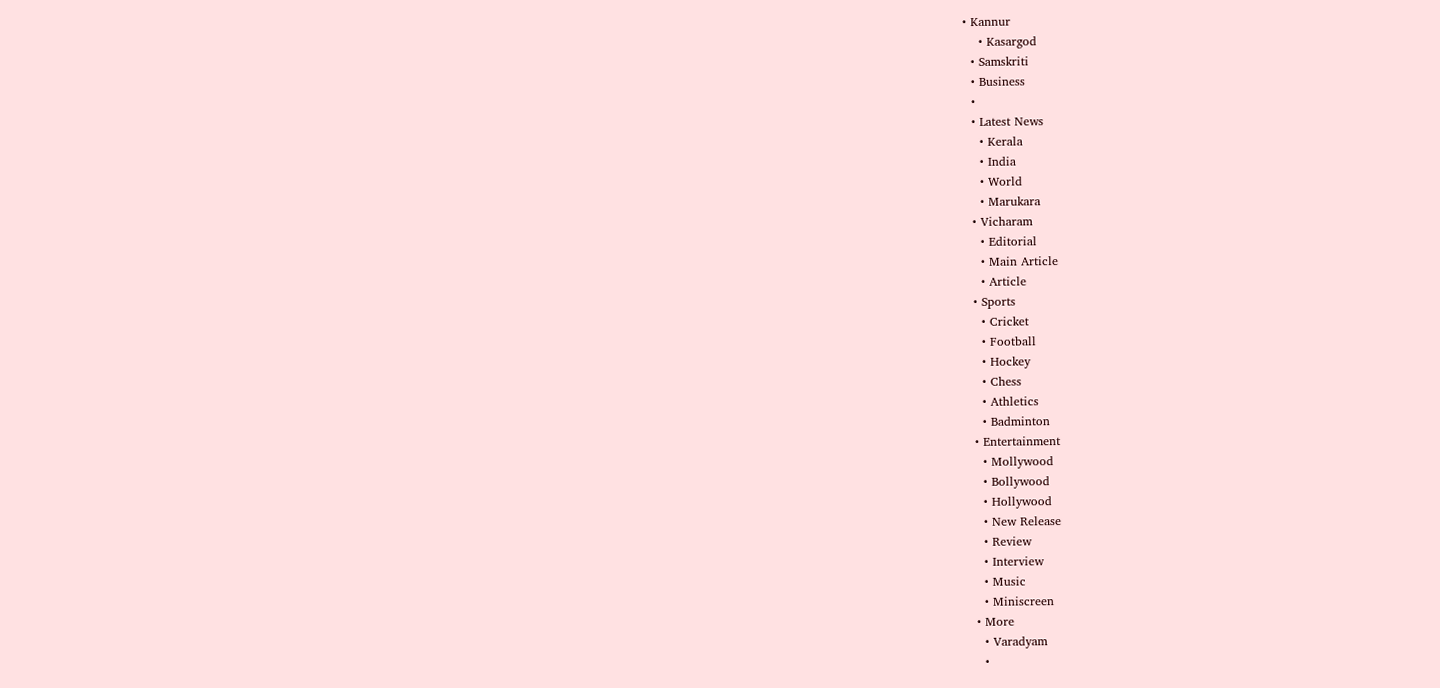• Kannur
    • Kasargod
  • Samskriti
  • Business
  •
  • Latest News
    • Kerala
    • India
    • World
    • Marukara
  • Vicharam
    • Editorial
    • Main Article
    • Article
  • Sports
    • Cricket
    • Football
    • Hockey
    • Chess
    • Athletics
    • Badminton
  • Entertainment
    • Mollywood
    • Bollywood
    • Hollywood
    • New Release
    • Review
    • Interview
    • Music
    • Miniscreen
  • More
    • Varadyam
    •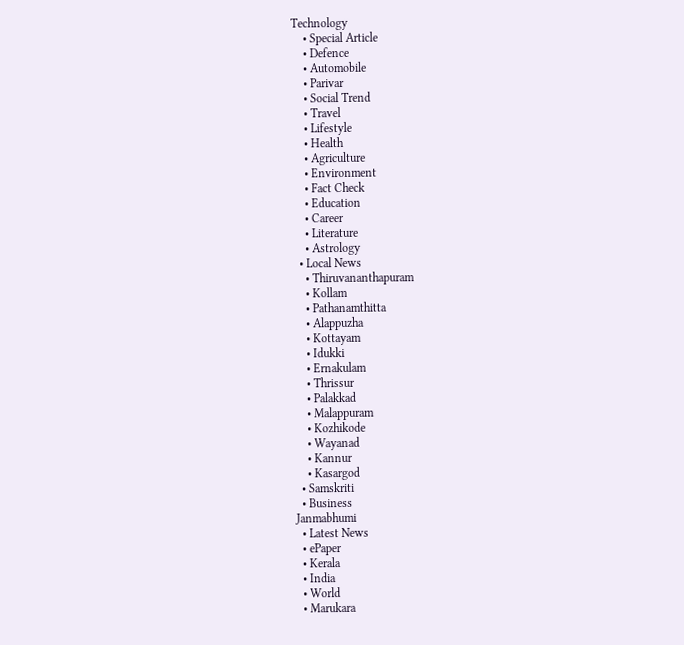Technology
    • Special Article
    • Defence
    • Automobile
    • Parivar
    • Social Trend
    • Travel
    • Lifestyle
    • Health
    • Agriculture
    • Environment
    • Fact Check
    • Education
    • Career
    • Literature
    • Astrology
  • Local News
    • Thiruvananthapuram
    • Kollam
    • Pathanamthitta
    • Alappuzha
    • Kottayam
    • Idukki
    • Ernakulam
    • Thrissur
    • Palakkad
    • Malappuram
    • Kozhikode
    • Wayanad
    • Kannur
    • Kasargod
  • Samskriti
  • Business
Janmabhumi
  • Latest News
  • ePaper
  • Kerala
  • India
  • World
  • Marukara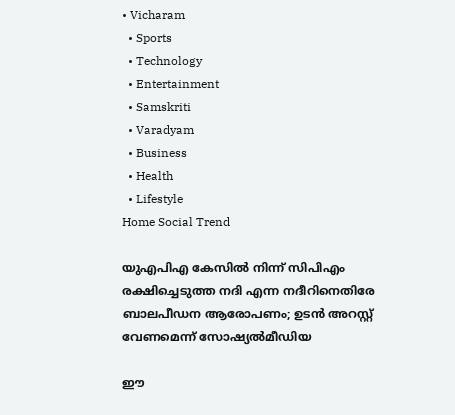• Vicharam
  • Sports
  • Technology
  • Entertainment
  • Samskriti
  • Varadyam
  • Business
  • Health
  • Lifestyle
Home Social Trend

യുഎപിഎ കേസില്‍ നിന്ന് സിപിഎം രക്ഷിച്ചെടുത്ത നദി എന്ന നദീറിനെതിരേ ബാലപീഡന ആരോപണം; ഉടന്‍ അറസ്റ്റ് വേണമെന്ന് സോഷ്യല്‍മീഡിയ

ഈ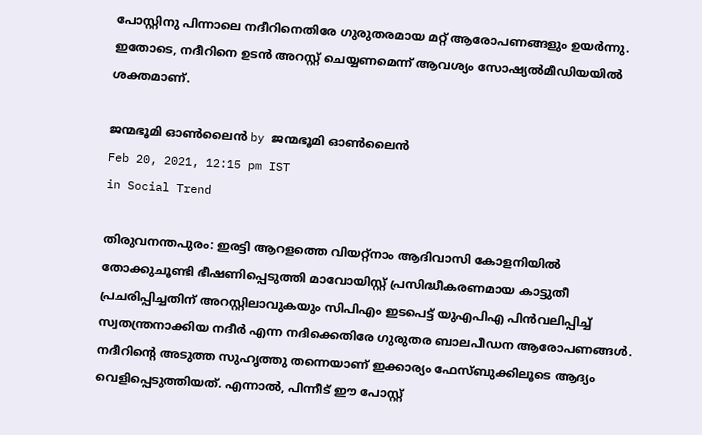പോസ്റ്റിനു പിന്നാലെ നദീറിനെതിരേ ഗുരുതരമായ മറ്റ് ആരോപണങ്ങളും ഉയര്‍ന്നു. ഇതോടെ, നദീറിനെ ഉടന്‍ അറസ്റ്റ് ചെയ്യണമെന്ന് ആവശ്യം സോഷ്യല്‍മീഡിയയില്‍ ശക്തമാണ്.

ജന്മഭൂമി ഓണ്‍ലൈന്‍ by ജന്മഭൂമി ഓണ്‍ലൈന്‍
Feb 20, 2021, 12:15 pm IST
in Social Trend

തിരുവനന്തപുരം: ഇരട്ടി ആറളത്തെ വിയറ്റ്‌നാം ആദിവാസി കോളനിയില്‍ തോക്കുചൂണ്ടി ഭീഷണിപ്പെടുത്തി മാവോയിസ്റ്റ് പ്രസിദ്ധീകരണമായ കാട്ടുതീ പ്രചരിപ്പിച്ചതിന് അറസ്റ്റിലാവുകയും സിപിഎം ഇടപെട്ട് യുഎപിഎ പിന്‍വലിപ്പിച്ച് സ്വതന്ത്രനാക്കിയ നദീര്‍ എന്ന നദിക്കെതിരേ ഗുരുതര ബാലപീഡന ആരോപണങ്ങള്‍. നദീറിന്റെ അടുത്ത സുഹൃത്തു തന്നെയാണ് ഇക്കാര്യം ഫേസ്ബുക്കിലൂടെ ആദ്യം വെളിപ്പെടുത്തിയത്. എന്നാല്‍, പിന്നീട് ഈ പോസ്റ്റ്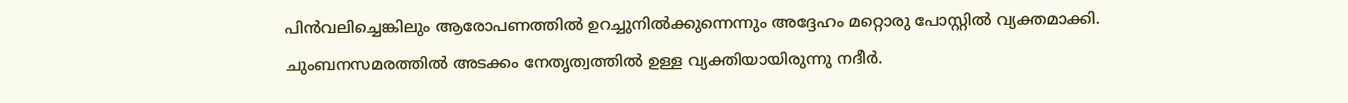പിന്‍വലിച്ചെങ്കിലും ആരോപണത്തില്‍ ഉറച്ചുനില്‍ക്കുന്നെന്നും അദ്ദേഹം മറ്റൊരു പോസ്റ്റില്‍ വ്യക്തമാക്കി. ചുംബനസമരത്തില്‍ അടക്കം നേതൃത്വത്തില്‍ ഉള്ള വ്യക്തിയായിരുന്നു നദീര്‍.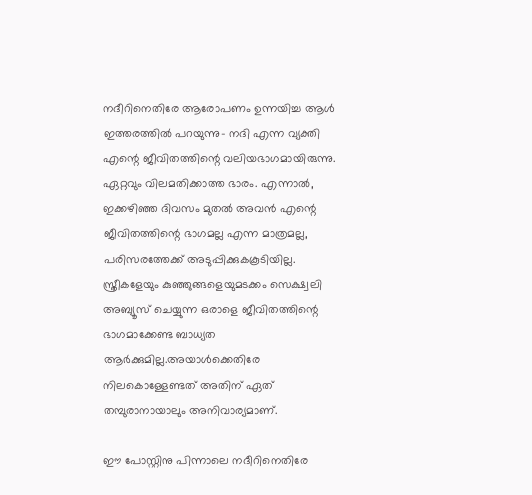നദീറിനെതിരേ ആരോപണം ഉന്നയിച്ച ആള്‍ ഇത്തരത്തില്‍ പറയുന്നു- നദി എന്ന വ്യക്തി എന്റെ ജീവിതത്തിന്റെ വലിയഭാഗമായിരുന്നു. ഏറ്റവും വിലമതിക്കാത്ത ഭാരം. എന്നാല്‍, ഇക്കഴിഞ്ഞ ദിവസം മുതല്‍ അവന്‍ എന്റെ ജീവിതത്തിന്റെ ഭാഗമല്ല എന്ന മാത്രമല്ല, പരിസരത്തേക്ക് അടുപ്പിക്കുകകൂടിയില്ല. സ്ത്രീകളേയും കുഞ്ഞുങ്ങളെയുമടക്കം സെക്ഷ്വലി അബ്യൂസ് ചെയ്യുന്ന ഒരാളെ ജീവിതത്തിന്റെ ഭാഗമാക്കേണ്ട ബാധ്യത ആര്‍ക്കുമില്ല.അയാള്‍ക്കെതിരേ നിലകൊള്ളേണ്ടത് അതിന് ഏത് തമ്പുരാനായാലും അനിവാര്യമാണ്.

ഈ പോസ്റ്റിനു പിന്നാലെ നദീറിനെതിരേ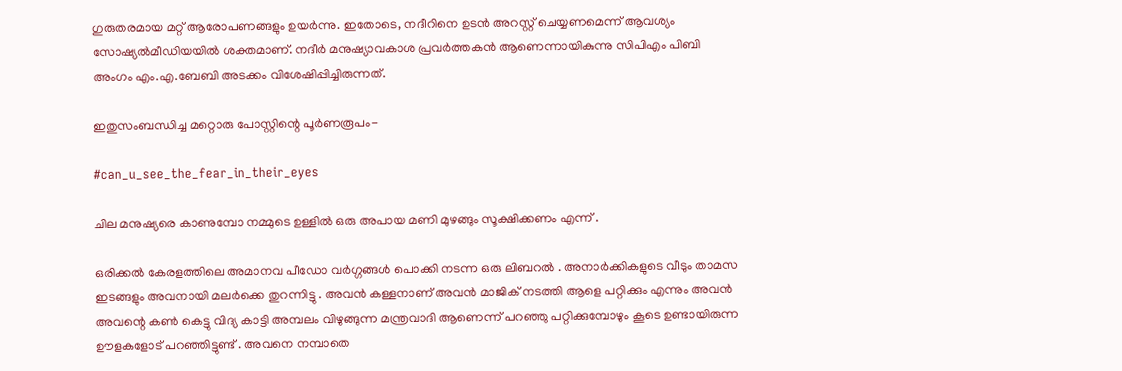ഗുരുതരമായ മറ്റ് ആരോപണങ്ങളും ഉയര്‍ന്നു. ഇതോടെ, നദീറിനെ ഉടന്‍ അറസ്റ്റ് ചെയ്യണമെന്ന് ആവശ്യം സോഷ്യല്‍മീഡിയയില്‍ ശക്തമാണ്. നദീര്‍ മനുഷ്യാവകാശ പ്രവര്‍ത്തകന്‍ ആണെന്നായികുന്നു സിപിഎം പിബി അംഗം എം.എ.ബേബി അടക്കം വിശേഷിപ്പിച്ചിരുന്നത്.

ഇതുസംബന്ധിച്ച മറ്റൊരു പോസ്റ്റിന്റെ പൂര്‍ണരൂപം-

#can_u_see_the_fear_in_their_eyes

ചില മനുഷ്യരെ കാണുമ്പോ നമ്മുടെ ഉള്ളിൽ ഒരു അപായ മണി മുഴങ്ങും സൂക്ഷിക്കണം എന്ന് .

ഒരിക്കൽ കേരളത്തിലെ അമാനവ പീഡോ വർഗ്ഗങ്ങൾ പൊക്കി നടന്ന ഒരു ലിബറൽ . അനാർക്കികളുടെ വീടും താമസ ഇടങ്ങളും അവനായി മലർക്കെ തുറന്നിട്ടു . അവൻ കള്ളനാണ് അവൻ മാജിക് നടത്തി ആളെ പറ്റിക്കും എന്നും അവൻ അവന്റെ കൺ കെട്ടു വിദ്യ കാട്ടി അമ്പലം വിഴുങ്ങുന്ന മന്ത്രവാദി ആണെന്ന് പറഞ്ഞു പറ്റിക്കുമ്പോഴും കൂടെ ഉണ്ടായിരുന്ന ഊളകളോട് പറഞ്ഞിട്ടുണ്ട് . അവനെ നമ്പാതെ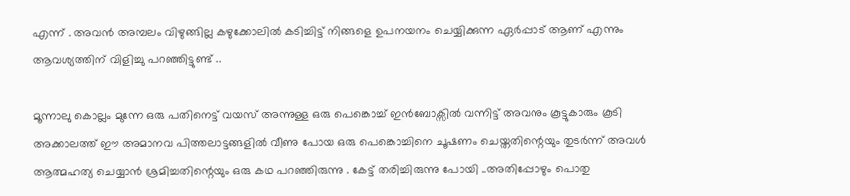എന്ന് . അവൻ അമ്പലം വിഴുങ്ങില്ല കഴുക്കോലിൽ കടിച്ചിട്ട് നിങ്ങളെ ഉപനയനം ചെയ്യിക്കുന്ന ഏർപ്പാട് ആണ് എന്നും ആവശ്യത്തിന് വിളിച്ചു പറഞ്ഞിട്ടുണ്ട് ..

മൂന്നാലു കൊല്ലം മുന്നേ ഒരു പതിനെട്ട് വയസ് അന്നുള്ള ഒരു പെങ്കൊച്ച് ഇൻബോക്സിൽ വന്നിട്ട് അവനും കൂട്ടുകാരും കൂടി അക്കാലത്ത് ഈ അമാനവ പിത്തലാട്ടങ്ങളിൽ വീണു പോയ ഒരു പെങ്കൊച്ചിനെ ചൂഷണം ചെയ്തതിന്റെയും തുടർന്ന് അവൾ ആത്മഹത്യ ചെയ്യാൻ ശ്രമിച്ചതിന്റെയും ഒരു കഥ പറഞ്ഞിരുന്നു . കേട്ട് തരിച്ചിരുന്നു പോയി ..അതിപ്പോഴും പൊതു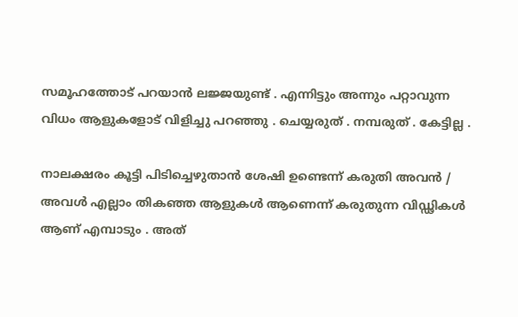സമൂഹത്തോട് പറയാൻ ലജ്ജയുണ്ട് . എന്നിട്ടും അന്നും പറ്റാവുന്ന വിധം ആളുകളോട് വിളിച്ചു പറഞ്ഞു . ചെയ്യരുത് . നമ്പരുത് . കേട്ടില്ല .

നാലക്ഷരം കൂട്ടി പിടിച്ചെഴുതാൻ ശേഷി ഉണ്ടെന്ന് കരുതി അവൻ / അവൾ എല്ലാം തികഞ്ഞ ആളുകൾ ആണെന്ന് കരുതുന്ന വിഡ്ഢികൾ ആണ് എമ്പാടും . അത്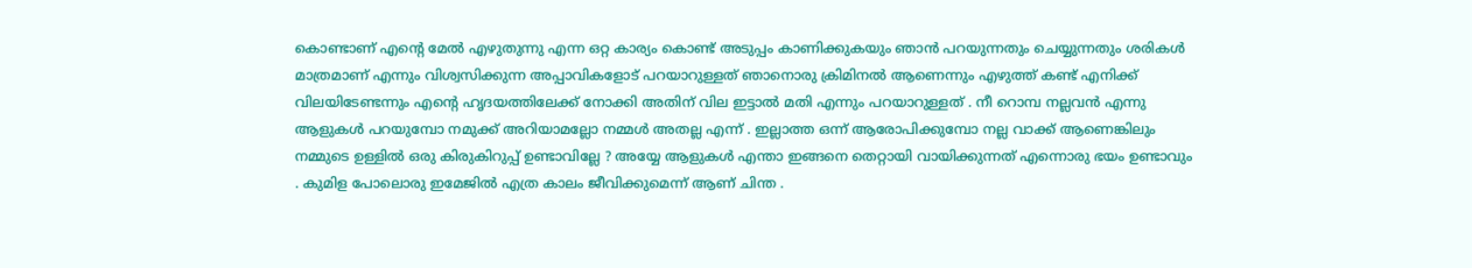കൊണ്ടാണ് എന്റെ മേൽ എഴുതുന്നു എന്ന ഒറ്റ കാര്യം കൊണ്ട് അടുപ്പം കാണിക്കുകയും ഞാൻ പറയുന്നതും ചെയ്യുന്നതും ശരികൾ മാത്രമാണ് എന്നും വിശ്വസിക്കുന്ന അപ്പാവികളോട് പറയാറുള്ളത് ഞാനൊരു ക്രിമിനൽ ആണെന്നും എഴുത്ത് കണ്ട് എനിക്ക് വിലയിടേണ്ടന്നും എന്റെ ഹൃദയത്തിലേക്ക് നോക്കി അതിന് വില ഇട്ടാൽ മതി എന്നും പറയാറുള്ളത് . നീ റൊമ്പ നല്ലവൻ എന്നു ആളുകൾ പറയുമ്പോ നമുക്ക് അറിയാമല്ലോ നമ്മൾ അതല്ല എന്ന് . ഇല്ലാത്ത ഒന്ന് ആരോപിക്കുമ്പോ നല്ല വാക്ക് ആണെങ്കിലും നമ്മുടെ ഉള്ളിൽ ഒരു കിരുകിറുപ്പ് ഉണ്ടാവില്ലേ ? അയ്യേ ആളുകൾ എന്താ ഇങ്ങനെ തെറ്റായി വായിക്കുന്നത് എന്നൊരു ഭയം ഉണ്ടാവും . കുമിള പോലൊരു ഇമേജിൽ എത്ര കാലം ജീവിക്കുമെന്ന് ആണ് ചിന്ത .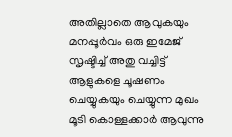അതില്ലാതെ ആവുകയും മനപ്പൂർവം ഒരു ഇമേജ് സൃഷ്ടിച്ച് അതു വച്ചിട്ട് ആളുകളെ ചൂഷണം ചെയ്യുകയും ചെയ്യുന്ന മുഖം മൂടി കൊള്ളക്കാർ ആവുന്നു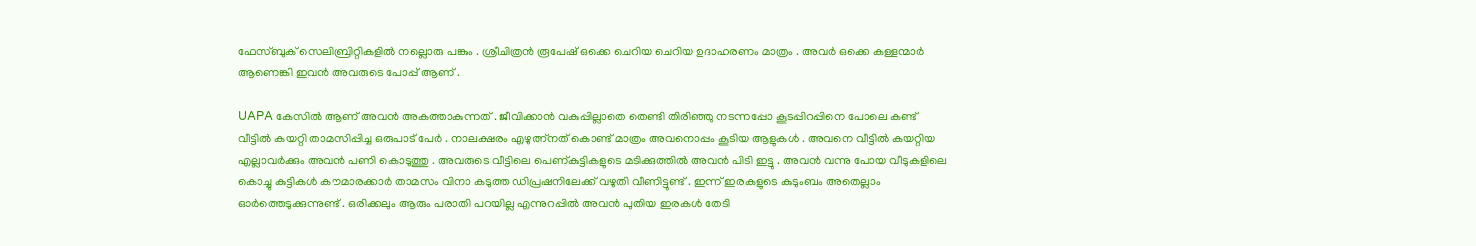ഫേസ്ബുക് സെലിബ്രിറ്റികളിൽ നല്ലൊരു പങ്കും . ശ്രീചിത്രൻ രൂപേഷ് ഒക്കെ ചെറിയ ചെറിയ ഉദാഹരണം മാത്രം . അവർ ഒക്കെ കള്ളന്മാർ ആണെങ്കി ഇവൻ അവരുടെ പോപ്പ് ആണ് .

UAPA കേസിൽ ആണ് അവൻ അകത്താകുന്നത് . ജീവിക്കാൻ വകുപ്പില്ലാതെ തെണ്ടി തിരിഞ്ഞു നടന്നപ്പോ കൂടപ്പിറപ്പിനെ പോലെ കണ്ട് വീട്ടിൽ കയറ്റി താമസിപ്പിച്ച ഒരുപാട് പേർ . നാലക്ഷരം എഴുത്ന്നത് കൊണ്ട് മാത്രം അവനൊപ്പം കൂടിയ ആളുകൾ . അവനെ വീട്ടിൽ കയറ്റിയ എല്ലാവർക്കും അവൻ പണി കൊടുത്തു . അവരുടെ വീട്ടിലെ പെണ്കുട്ടികളുടെ മടിക്കുത്തിൽ അവൻ പിടി ഇട്ടു . അവൻ വന്നു പോയ വീടുകളിലെ കൊച്ചു കുട്ടികൾ കൗമാരക്കാർ താമസം വിനാ കടുത്ത ഡിപ്രഷനിലേക്ക് വഴുതി വീണിട്ടുണ്ട് . ഇന്ന് ഇരകളുടെ കുടുംബം അതെല്ലാം ഓർത്തെടുക്കുന്നുണ്ട് . ഒരിക്കലും ആരും പരാതി പറയില്ല എന്നുറപ്പിൽ അവൻ പുതിയ ഇരകൾ തേടി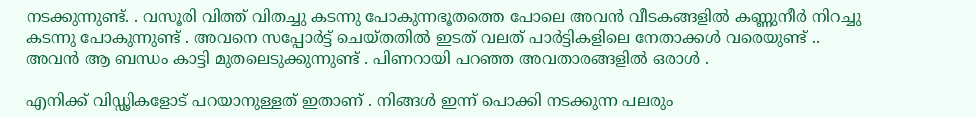നടക്കുന്നുണ്ട്. . വസൂരി വിത്ത് വിതച്ചു കടന്നു പോകുന്നഭൂതത്തെ പോലെ അവൻ വീടകങ്ങളിൽ കണ്ണുനീർ നിറച്ചു കടന്നു പോകുന്നുണ്ട് . അവനെ സപ്പോർട്ട് ചെയ്തതിൽ ഇടത് വലത് പാർട്ടികളിലെ നേതാക്കൾ വരെയുണ്ട് .. അവൻ ആ ബന്ധം കാട്ടി മുതലെടുക്കുന്നുണ്ട് . പിണറായി പറഞ്ഞ അവതാരങ്ങളിൽ ഒരാൾ .

എനിക്ക് വിഡ്ഢികളോട് പറയാനുള്ളത് ഇതാണ് . നിങ്ങൾ ഇന്ന് പൊക്കി നടക്കുന്ന പലരും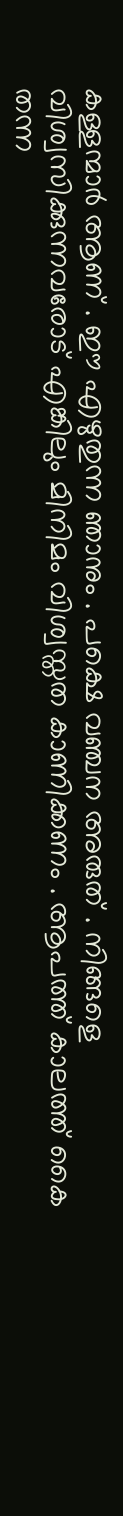കള്ളന്മാർ ആണ് . ഈ എഴുതുന്ന ഞാനും . പക്ഷെ വഞ്ചന അരുത് . നിങ്ങളെ വിശ്വസിക്കുന്നവരോട് എങ്കിലും മിനിമം വിശ്വസ്തത കാണിക്കണം . ആപത്ത് കാലത്ത് കൈ തന്ന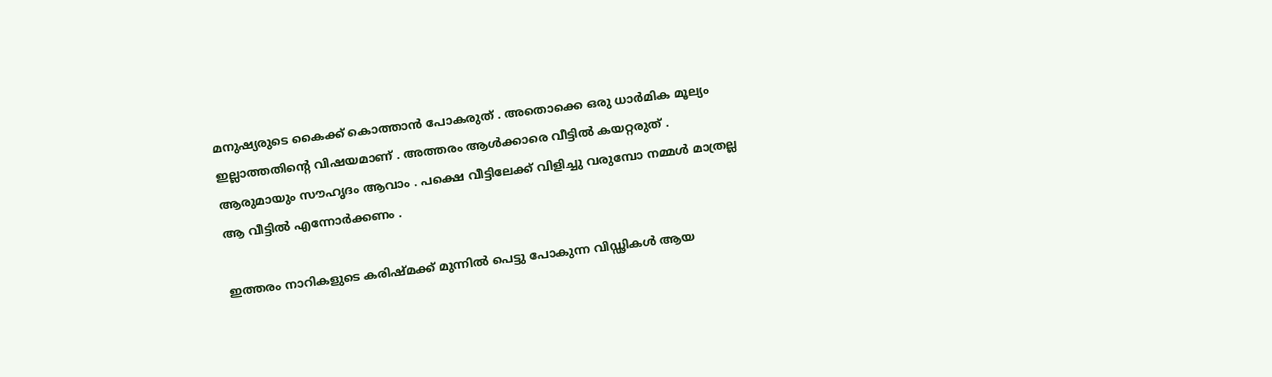മനുഷ്യരുടെ കൈക്ക് കൊത്താൻ പോകരുത് . അതൊക്കെ ഒരു ധാർമിക മൂല്യം ഇല്ലാത്തതിന്റെ വിഷയമാണ് . അത്തരം ആൾക്കാരെ വീട്ടിൽ കയറ്റരുത് . ആരുമായും സൗഹൃദം ആവാം . പക്ഷെ വീട്ടിലേക്ക് വിളിച്ചു വരുമ്പോ നമ്മൾ മാത്രല്ല ആ വീട്ടിൽ എന്നോർക്കണം .

ഇത്തരം നാറികളുടെ കരിഷ്മക്ക് മുന്നിൽ പെട്ടു പോകുന്ന വിഡ്ഢികൾ ആയ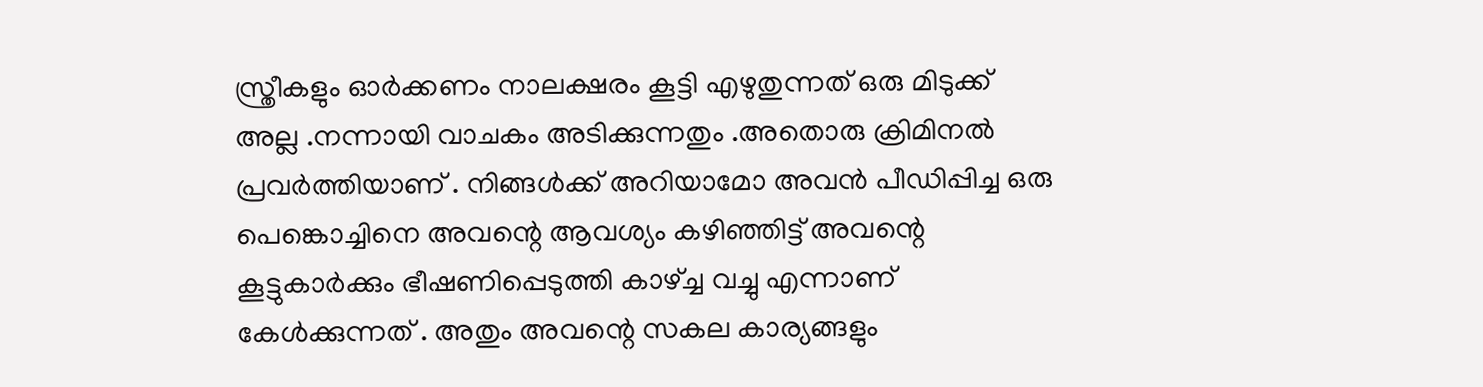സ്ത്രീകളും ഓർക്കണം നാലക്ഷരം കൂട്ടി എഴുതുന്നത് ഒരു മിടുക്ക് അല്ല .നന്നായി വാചകം അടിക്കുന്നതും .അതൊരു ക്രിമിനൽ പ്രവർത്തിയാണ് . നിങ്ങൾക്ക് അറിയാമോ അവൻ പീഡിപ്പിച്ച ഒരു പെങ്കൊച്ചിനെ അവന്റെ ആവശ്യം കഴിഞ്ഞിട്ട് അവന്റെ കൂട്ടുകാർക്കും ഭീഷണിപ്പെടുത്തി കാഴ്‌ച്ച വച്ചു എന്നാണ് കേൾക്കുന്നത് . അതും അവന്റെ സകല കാര്യങ്ങളും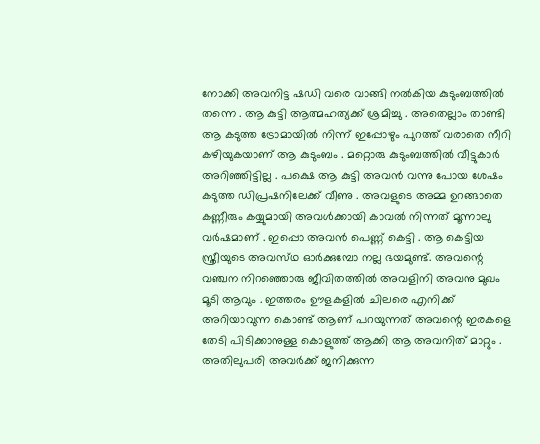നോക്കി അവനിട്ട ഷഡി വരെ വാങ്ങി നൽകിയ കുടുംബത്തിൽ തന്നെ . ആ കുട്ടി ആത്മഹത്യക്ക് ശ്രമിച്ചു . അതെല്ലാം താണ്ടി ആ കടുത്ത ട്രോമായിൽ നിന്ന് ഇപ്പോഴും പുറത്ത് വരാതെ നീറി കഴിയുകയാണ് ആ കുടുംബം . മറ്റൊരു കുടുംബത്തിൽ വീട്ടുകാർ അറിഞ്ഞിട്ടില്ല . പക്ഷെ ആ കുട്ടി അവൻ വന്നു പോയ ശേഷം കടുത്ത ഡിപ്രഷനിലേക്ക് വീണു . അവളുടെ അമ്മ ഉറങ്ങാതെ കണ്ണീരും കയ്യുമായി അവൾക്കായി കാവൽ നിന്നത് മൂന്നാലു വർഷമാണ് . ഇപ്പൊ അവൻ പെണ്ണ് കെട്ടി . ആ കെട്ടിയ സ്ത്രീയുടെ അവസ്‌ഥ ഓർക്കുമ്പോ നല്ല ഭയമുണ്ട്. അവന്റെ വഞ്ചന നിറഞ്ഞൊരു ജീവിതത്തിൽ അവളിനി അവനു മുഖം മൂടി ആവും . ഇത്തരം ഊളകളിൽ ചിലരെ എനിക്ക് അറിയാവുന്ന കൊണ്ട് ആണ് പറയുന്നത് അവന്റെ ഇരകളെ തേടി പിടിക്കാനുള്ള കൊളുത്ത് ആക്കി ആ അവനിത്‌ മാറ്റും . അതിലുപരി അവർക്ക് ജനിക്കുന്ന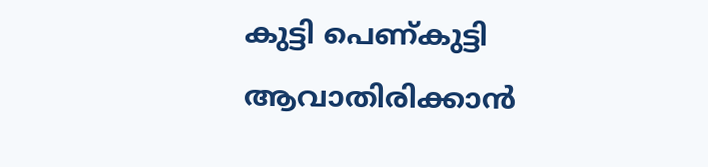കുട്ടി പെണ്കുട്ടി ആവാതിരിക്കാൻ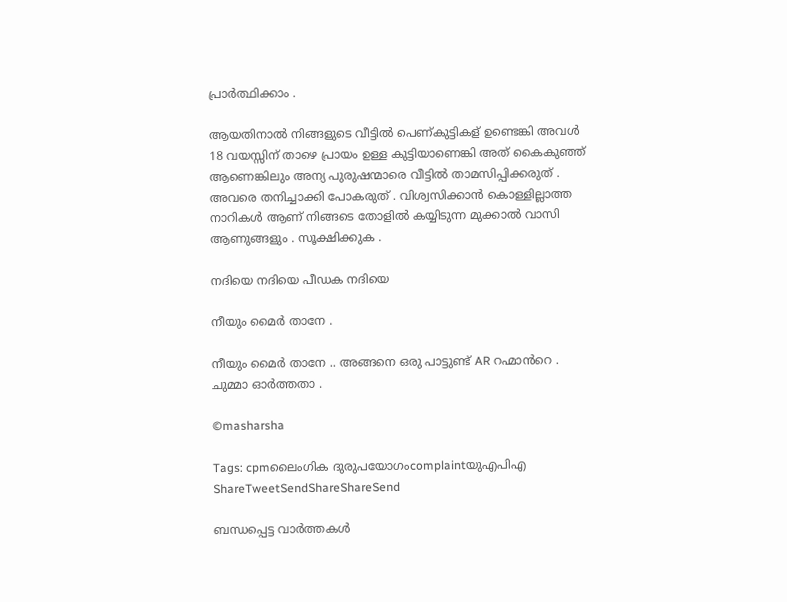പ്രാർത്ഥിക്കാം .

ആയതിനാൽ നിങ്ങളുടെ വീട്ടിൽ പെണ്കുട്ടികള് ഉണ്ടെങ്കി അവൾ 18 വയസ്സിന് താഴെ പ്രായം ഉള്ള കുട്ടിയാണെങ്കി അത് കൈകുഞ്ഞ് ആണെങ്കിലും അന്യ പുരുഷന്മാരെ വീട്ടിൽ താമസിപ്പിക്കരുത് . അവരെ തനിച്ചാക്കി പോകരുത് . വിശ്വസിക്കാൻ കൊള്ളില്ലാത്ത നാറികൾ ആണ് നിങ്ങടെ തോളിൽ കയ്യിടുന്ന മുക്കാൽ വാസി ആണുങ്ങളും . സൂക്ഷിക്കുക .

നദിയെ നദിയെ പീഡക നദിയെ

നീയും മൈർ താനേ .

നീയും മൈർ താനേ .. അങ്ങനെ ഒരു പാട്ടുണ്ട് AR റഹ്മാൻറെ . ചുമ്മാ ഓർത്തതാ .

©masharsha

Tags: cpmലൈംഗിക ദുരുപയോഗംcomplaintയു‌എപി‌എ
ShareTweetSendShareShareSend

ബന്ധപ്പെട്ട വാര്‍ത്തകള്‍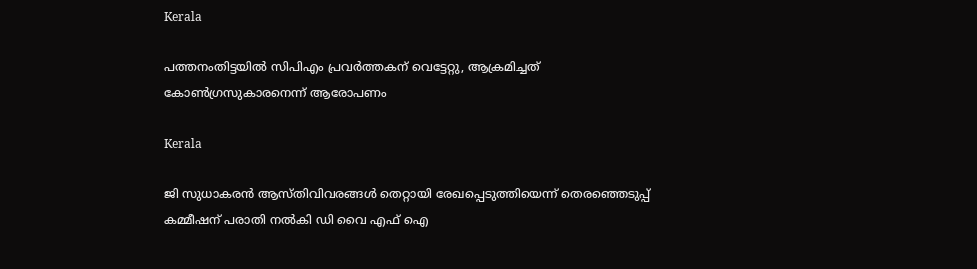Kerala

പത്തനംതിട്ടയില്‍ സിപിഎം പ്രവര്‍ത്തകന് വെട്ടേറ്റു, ആക്രമിച്ചത് കോണ്‍ഗ്രസുകാരനെന്ന് ആരോപണം

Kerala

ജി സുധാകരന്‍ ആസ്തിവിവരങ്ങള്‍ തെറ്റായി രേഖപ്പെടുത്തിയെന്ന് തെരഞ്ഞെടുപ്പ് കമ്മീഷന് പരാതി നല്‍കി ഡി വൈ എഫ് ഐ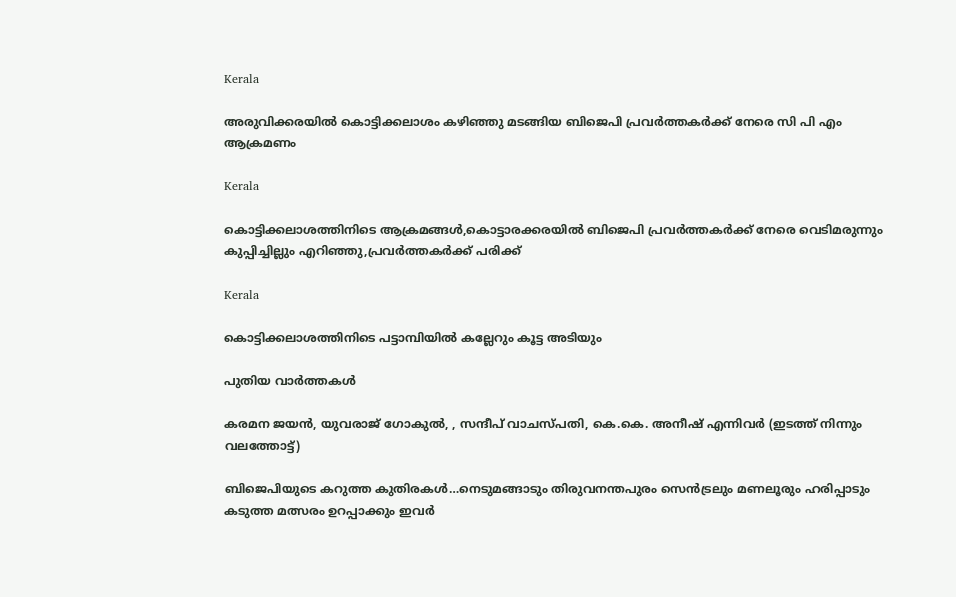Kerala

അരുവിക്കരയില്‍ കൊട്ടിക്കലാശം കഴിഞ്ഞു മടങ്ങിയ ബിജെപി പ്രവര്‍ത്തകര്‍ക്ക് നേരെ സി പി എം ആക്രമണം

Kerala

കൊട്ടിക്കലാശത്തിനിടെ ആക്രമങ്ങള്‍,കൊട്ടാരക്കരയില്‍ ബിജെപി പ്രവര്‍ത്തകര്‍ക്ക് നേരെ വെടിമരുന്നും കുപ്പിച്ചില്ലും എറിഞ്ഞു,പ്രവര്‍ത്തകര്‍ക്ക് പരിക്ക്

Kerala

കൊട്ടിക്കലാശത്തിനിടെ പട്ടാമ്പിയില്‍ കല്ലേറും കൂട്ട അടിയും

പുതിയ വാര്‍ത്തകള്‍

കരമന ജയൻ, യുവരാജ് ഗോകുൽ, , സന്ദീപ് വാചസ്പതി, കെ.കെ. അനീഷ് എന്നിവര്‍ (ഇടത്ത് നിന്നും വലത്തോട്ട്)

ബിജെപിയുടെ കറുത്ത കുതിരകള്‍…നെടുമങ്ങാടും തിരുവനന്തപുരം സെന്‍ട്രലും മണലൂരും ഹരിപ്പാടും കടുത്ത മത്സരം ഉറപ്പാക്കും ഇവര്‍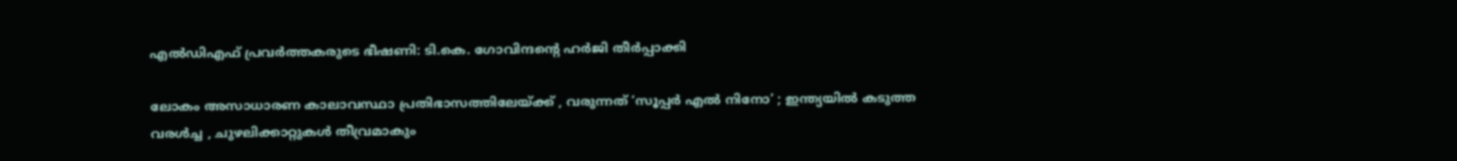എല്‍ഡിഎഫ് പ്രവര്‍ത്തകരുടെ ഭീഷണി: ടി.കെ. ഗോവിന്ദന്റെ ഹര്‍ജി തീര്‍പ്പാക്കി

ലോകം അസാധാരണ കാലാവസ്ഥാ പ്രതിഭാസത്തിലേയ്‌ക്ക് , വരുന്നത് ‘സൂപ്പർ എൽ നിനോ’ ; ഇന്ത്യയിൽ കടുത്ത വരൾച്ച , ചുഴലിക്കാറ്റുകൾ തീവ്രമാകും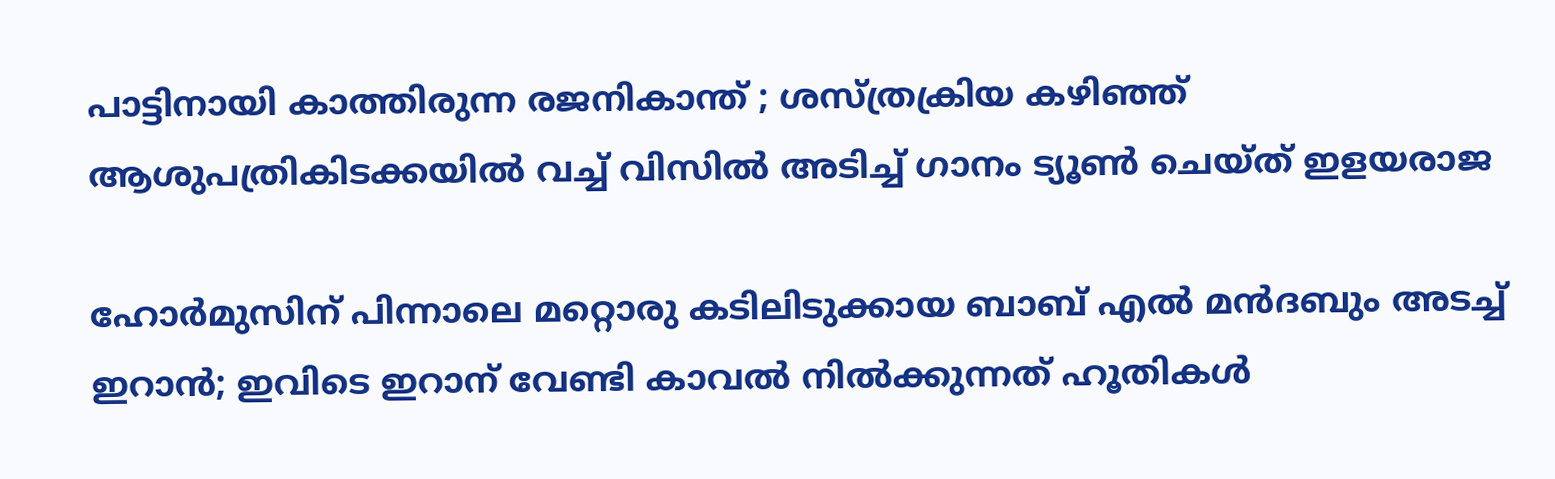പാട്ടിനായി കാത്തിരുന്ന രജനികാന്ത് ; ശസ്ത്രക്രിയ കഴിഞ്ഞ് ആശുപത്രികിടക്കയിൽ വച്ച് വിസിൽ അടിച്ച് ഗാനം ട്യൂൺ ചെയ്ത് ഇളയരാജ

ഹോര്‍മുസിന് പിന്നാലെ മറ്റൊരു കടിലിടുക്കായ ബാബ് എല്‍ മന്‍ദബും അടച്ച് ഇറാന്‍; ഇവിടെ ഇറാന് വേണ്ടി കാവല്‍ നില്‍ക്കുന്നത് ഹൂതികള്‍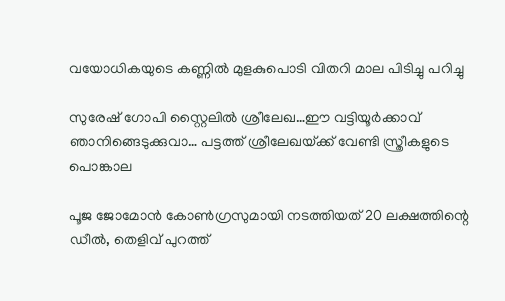വയോധികയുടെ കണ്ണില്‍ മുളകുപൊടി വിതറി മാല പിടിച്ചു പറിച്ചു

സുരേഷ് ഗോപി സ്റ്റൈലില്‍ ശ്രീലേഖ…ഈ വട്ടിയൂര്‍ക്കാവ് ഞാനിങ്ങെടുക്കുവാ… പട്ടത്ത് ശ്രീലേഖയ്‌ക്ക് വേണ്ടി സ്ത്രീകളുടെ പൊങ്കാല

പൂജ ജോമോന്‍ കോണ്‍ഗ്രസുമായി നടത്തിയത് 20 ലക്ഷത്തിന്റെ ഡീല്‍, തെളിവ് പുറത്ത്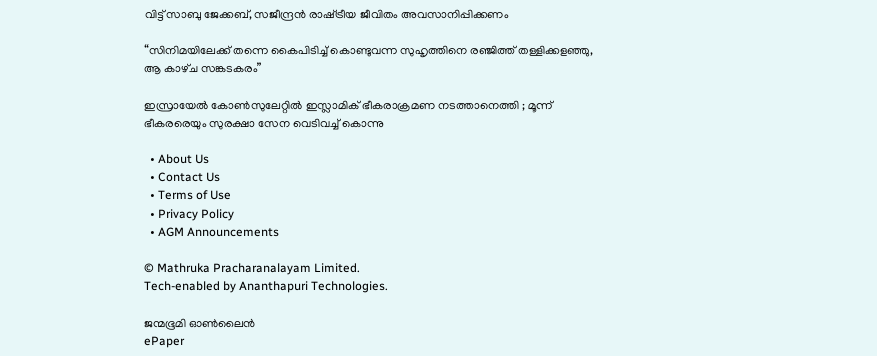വിട്ട് സാബു ജേക്കബ്, സജീന്ദ്രന്‍ രാഷ്‌ട്രീയ ജീവിതം അവസാനിപ്പിക്കണം

“സിനിമയിലേക്ക് തന്നെ കൈപിടിച്ച് കൊണ്ടുവന്ന സുഹൃത്തിനെ രഞ്ജിത്ത് തള്ളിക്കളഞ്ഞു, ആ കാഴ്‌ച സങ്കടകരം”

ഇസ്രായേൽ കോൺസുലേറ്റിൽ ഇസ്ലാമിക് ഭീകരാക്രമണ നടത്താനെത്തി ; മൂന്ന് ഭീകരരെയും സുരക്ഷാ സേന വെടിവച്ച് കൊന്നു

  • About Us
  • Contact Us
  • Terms of Use
  • Privacy Policy
  • AGM Announcements

© Mathruka Pracharanalayam Limited.
Tech-enabled by Ananthapuri Technologies.

ജന്മഭൂമി ഓണ്‍ലൈന്‍
ePaper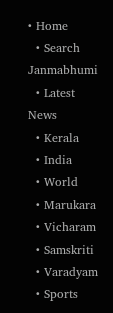• Home
  • Search Janmabhumi
  • Latest News
  • Kerala
  • India
  • World
  • Marukara
  • Vicharam
  • Samskriti
  • Varadyam
  • Sports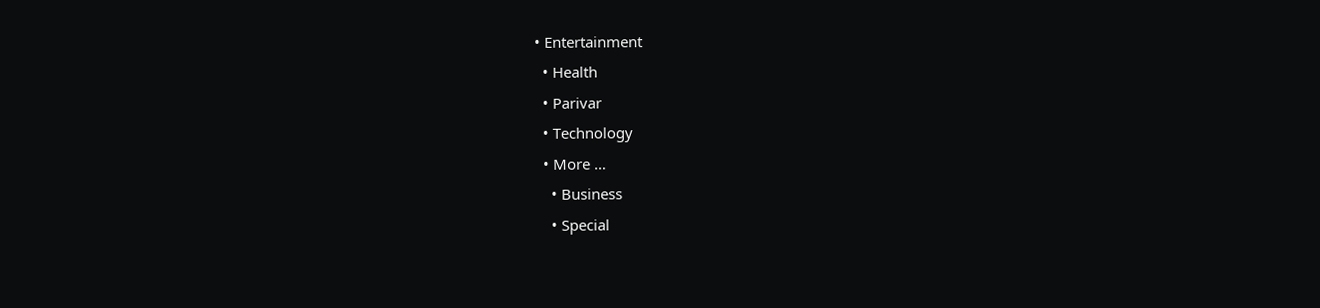• Entertainment
  • Health
  • Parivar
  • Technology
  • More …
    • Business
    • Special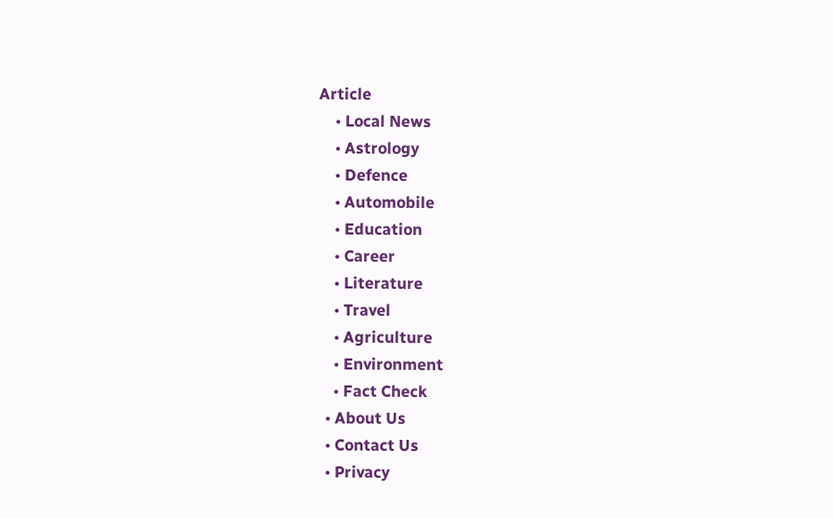Article
    • Local News
    • Astrology
    • Defence
    • Automobile
    • Education
    • Career
    • Literature
    • Travel
    • Agriculture
    • Environment
    • Fact Check
  • About Us
  • Contact Us
  • Privacy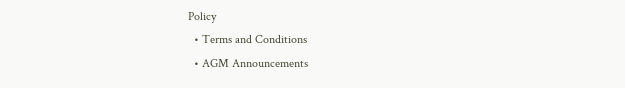Policy
  • Terms and Conditions
  • AGM Announcements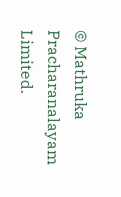© Mathruka Pracharanalayam Limited.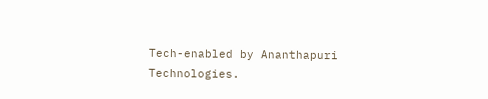Tech-enabled by Ananthapuri Technologies.